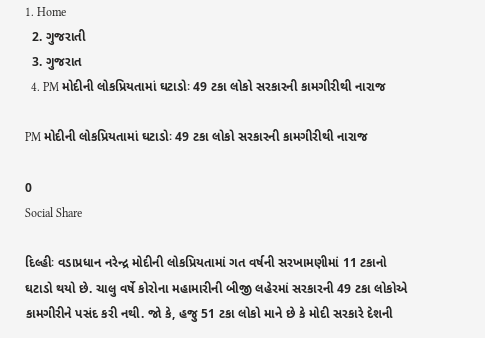1. Home
  2. ગુજરાતી
  3. ગુજરાત
  4. PM મોદીની લોકપ્રિયતામાં ઘટાડોઃ 49 ટકા લોકો સરકારની કામગીરીથી નારાજ

PM મોદીની લોકપ્રિયતામાં ઘટાડોઃ 49 ટકા લોકો સરકારની કામગીરીથી નારાજ

0
Social Share

દિલ્હીઃ વડાપ્રધાન નરેન્દ્ર મોદીની લોકપ્રિયતામાં ગત વર્ષની સરખામણીમાં 11 ટકાનો ઘટાડો થયો છે. ચાલુ વર્ષે કોરોના મહામારીની બીજી લહેરમાં સરકારની 49 ટકા લોકોએ કામગીરીને પસંદ કરી નથી. જો કે, હજુ 51 ટકા લોકો માને છે કે મોદી સરકારે દેશની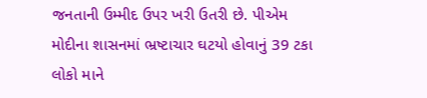જનતાની ઉમ્મીદ ઉપર ખરી ઉતરી છે. પીએમ મોદીના શાસનમાં ભ્રષ્ટાચાર ઘટયો હોવાનું 39 ટકા લોકો માને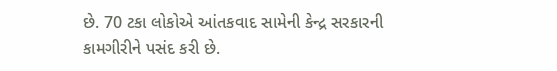છે. 70 ટકા લોકોએ આંતકવાદ સામેની કેન્દ્ર સરકારની કામગીરીને પસંદ કરી છે.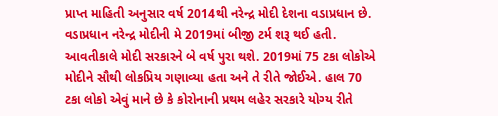પ્રાપ્ત માહિતી અનુસાર વર્ષ 2014થી નરેન્દ્ર મોદી દેશના વડાપ્રધાન છે. વડાપ્રધાન નરેન્દ્ર મોદીની મે 2019માં બીજી ટર્મ શરૂ થઈ હતી. આવતીકાલે મોદી સરકારને બે વર્ષ પુરા થશે. 2019માં 75 ટકા લોકોએ મોદીને સૌથી લોકપ્રિય ગણાવ્યા હતા અને તે રીતે જોઈએ. હાલ 70 ટકા લોકો એવું માને છે કે કોરોનાની પ્રથમ લહેર સરકારે યોગ્ય રીતે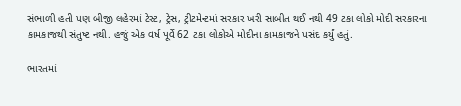સંભાળી હતી પણ બીજી લહેરમાં ટેસ્ટ, ટ્રેસ, ટ્રીટમેન્ટમાં સરકાર ખરી સાબીત થઈ નથી 49 ટકા લોકો મોદી સરકારના કામકાજથી સંતુષ્ટ નથી. હજું એક વર્ષ પૂર્વે 62 ટકા લોકોએ મોદીના કામકાજને પસંદ કર્યું હતું.

ભારતમાં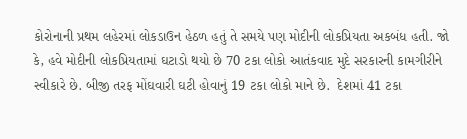કોરોનાની પ્રથમ લહેરમાં લોકડાઉન હેઠળ હતું તે સમયે પણ મોદીની લોકપ્રિયતા અકબંધ હતી. જો કે, હવે મોદીની લોકપ્રિયતામાં ઘટાડો થયો છે 70 ટકા લોકો આતંકવાદ મુદે સરકારની કામગીરીને સ્વીકારે છે. બીજી તરફ મોંઘવારી ઘટી હોવાનું 19 ટકા લોકો માને છે.  દેશમાં 41 ટકા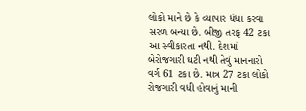લોકો માને છે કે વ્યાપાર ધંધા કરવા સરળ બન્યા છે. બીજી તરફ 42 ટકા આ સ્વીકારતા નથી. દેશમાં બેરોજગારી ઘટી નથી તેવું માનનારો વર્ગ 61 ટકા છે. માત્ર 27 ટકા લોકો રોજગારી વધી હોવાનું માની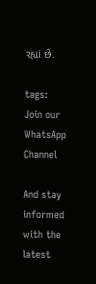રહ્યાં છે.

tags:
Join our WhatsApp Channel

And stay informed with the latest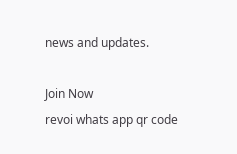news and updates.

Join Now
revoi whats app qr code